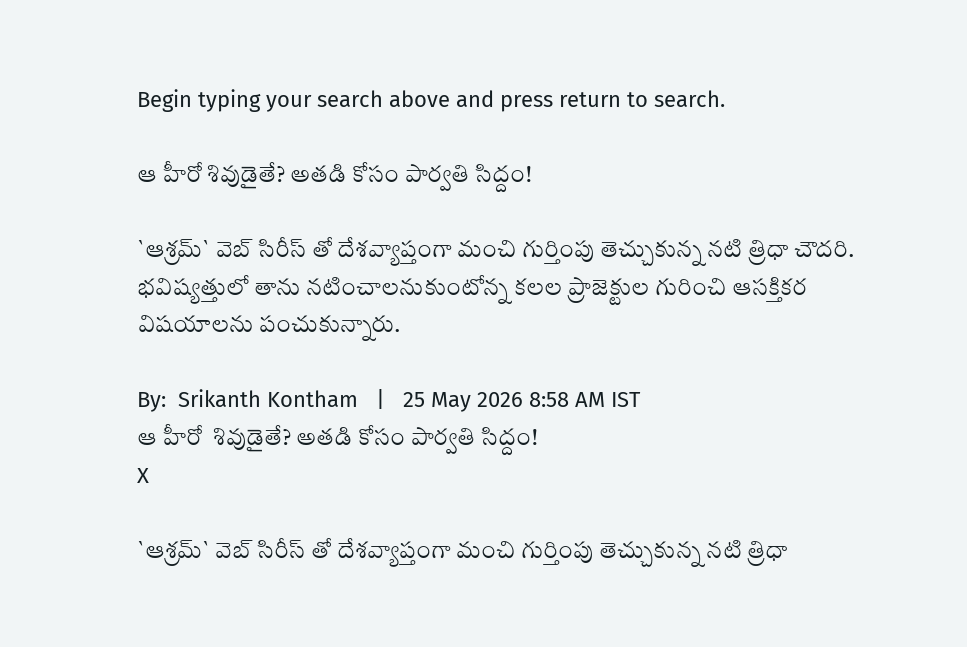Begin typing your search above and press return to search.

ఆ హీరో శివుడైతే? అత‌డి కోసం పార్వ‌తి సిద్దం!

`ఆశ్రమ్` వెబ్ సిరీస్ తో దేశవ్యాప్తంగా మంచి గుర్తింపు తెచ్చుకున్న నటి త్రిధా చౌదరి. భవిష్యత్తులో తాను నటించాలనుకుంటోన్న కలల ప్రాజెక్టుల గురించి ఆసక్తికర విషయాలను పంచుకున్నారు.

By:  Srikanth Kontham   |   25 May 2026 8:58 AM IST
ఆ హీరో  శివుడైతే? అత‌డి కోసం పార్వ‌తి సిద్దం!
X

`ఆశ్రమ్` వెబ్ సిరీస్ తో దేశవ్యాప్తంగా మంచి గుర్తింపు తెచ్చుకున్న నటి త్రిధా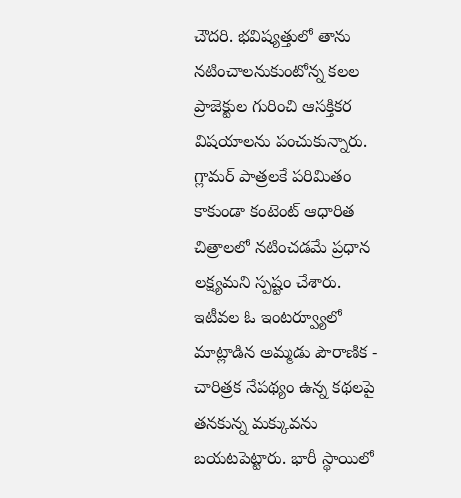చౌదరి. భవిష్యత్తులో తాను నటించాలనుకుంటోన్న కలల ప్రాజెక్టుల గురించి ఆసక్తికర విషయాలను పంచుకున్నారు. గ్లామర్ పాత్రలకే పరిమితం కాకుండా కంటెంట్ ఆధారిత చిత్రాలలో నటించడమే ప్రధాన లక్ష్యమని స్పష్టం చేశారు. ఇటీవల ఓ ఇంటర్వ్యూలో మాట్లాడిన అమ్మ‌డు పౌరాణిక - చారిత్రక నేపథ్యం ఉన్న కథలపై తనకున్న మక్కువను బయటపెట్టారు. భారీ స్థాయిలో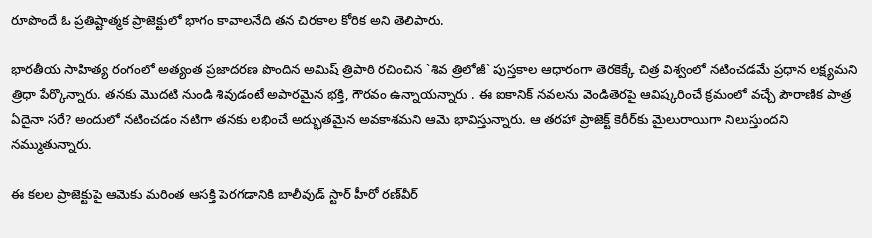రూపొందే ఓ ప్రతిష్టాత్మక ప్రాజెక్టులో భాగం కావాలనేది తన చిరకాల కోరిక అని తెలిపారు.

భారతీయ సాహిత్య రంగంలో అత్యంత ప్రజాదరణ పొందిన అమిష్ త్రిపాఠి రచించిన `శివ త్రిలోజీ` పుస్తకాల ఆధారంగా తెరకెక్కే చిత్ర విశ్వంలో నటించడమే ప్రధాన లక్ష్యమని త్రిధా పేర్కొన్నారు. తనకు మొదటి నుండి శివుడంటే అపారమైన భక్తి, గౌరవం ఉన్నాయ‌న్నారు . ఈ ఐకానిక్ నవలను వెండితెరపై ఆవిష్కరించే క్రమంలో వచ్చే పౌరాణిక పాత్ర ఏదైనా సరే? అందులో నటించడం నటిగా తనకు లభించే అద్భుతమైన అవకాశమని ఆమె భావిస్తున్నారు. ఆ తరహా ప్రాజెక్ట్ కెరీర్‌కు మైలురాయిగా నిలుస్తుందని నమ్ముతున్నారు.

ఈ కలల ప్రాజెక్టుపై ఆమెకు మరింత ఆసక్తి పెరగడానికి బాలీవుడ్ స్టార్ హీరో రణ్‌వీర్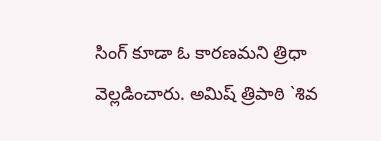సింగ్ కూడా ఓ కారణమని త్రిధా వెల్లడించారు. అమిష్ త్రిపాఠి `శివ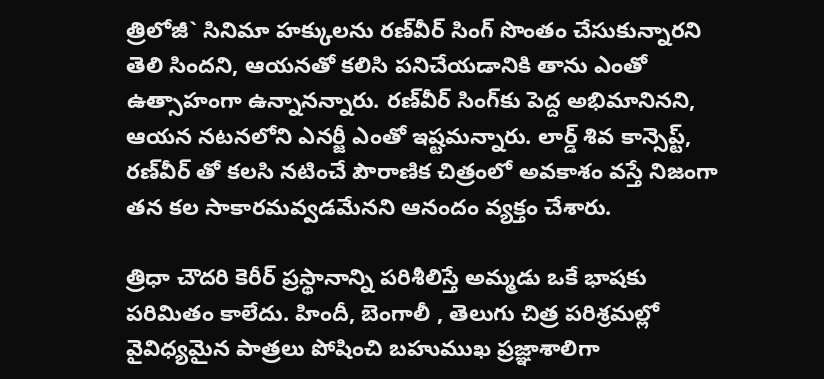త్రిలోజీ` సినిమా హక్కులను రణ్‌వీర్ సింగ్ సొంతం చేసుకున్నారని తెలి సిందని, ఆయనతో కలిసి పనిచేయడానికి తాను ఎంతో ఉత్సాహంగా ఉన్నానన్నారు. రణ్‌వీర్ సింగ్‌కు పెద్ద అభిమానినని, ఆయన నటనలోని ఎనర్జీ ఎంతో ఇష్టమన్నారు. లార్డ్ శివ కాన్సెప్ట్, రణ్‌వీర్ తో కలసి న‌టించే పౌరాణిక చిత్రంలో అవ‌కాశం వ‌స్తే నిజంగా త‌న కల సాకారమవ్వడమేనని ఆనందం వ్యక్తం చేశారు.

త్రిధా చౌదరి కెరీర్ ప్రస్థానాన్ని పరిశీలిస్తే అమ్మ‌డు ఒకే భాషకు పరిమితం కాలేదు. హిందీ, బెంగాలీ , తెలుగు చిత్ర పరిశ్రమల్లో వైవిధ్యమైన పాత్రలు పోషించి బహుముఖ ప్రజ్ఞాశాలిగా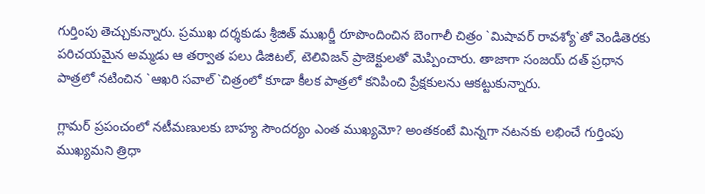గుర్తింపు తెచ్చుకున్నారు. ప్రముఖ దర్శకుడు శ్రీజిత్ ముఖర్జీ రూపొందించిన బెంగాలీ చిత్రం `మిషావర్ రావశ్యో`తో వెండితెరకు పరిచయమైన అమ్మ‌డు ఆ తర్వాత పలు డిజిటల్, టెలివిజన్ ప్రాజెక్టులతో మెప్పించారు. తాజాగా సంజయ్ దత్ ప్రధాన పాత్రలో నటించిన `ఆఖరి సవాల్`చిత్రంలో కూడా కీలక పాత్రలో కనిపించి ప్రేక్షకులను ఆకట్టుకున్నారు.

గ్లామర్ ప్రపంచంలో నటీమణులకు బాహ్య సౌందర్యం ఎంత ముఖ్యమో? అంతకంటే మిన్నగా నటనకు లభించే గుర్తింపు ముఖ్యమని త్రిధా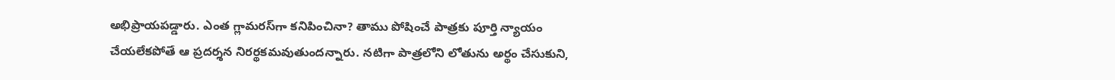అభిప్రాయపడ్డారు. ఎంత గ్లామరస్‌గా క‌నిపించినా? తాము పోషించే పాత్రకు పూర్తి న్యాయం చేయలేకపోతే ఆ ప్రదర్శన నిరర్థకమవుతుందన్నారు. నటిగా పాత్రలోని లోతును అర్థం చేసుకుని,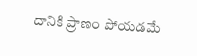దానికి ప్రాణం పోయడమే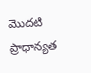మొదటి ప్రాధాన్యత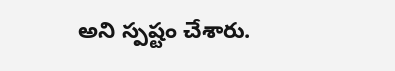అని స్పష్టం చేశారు.